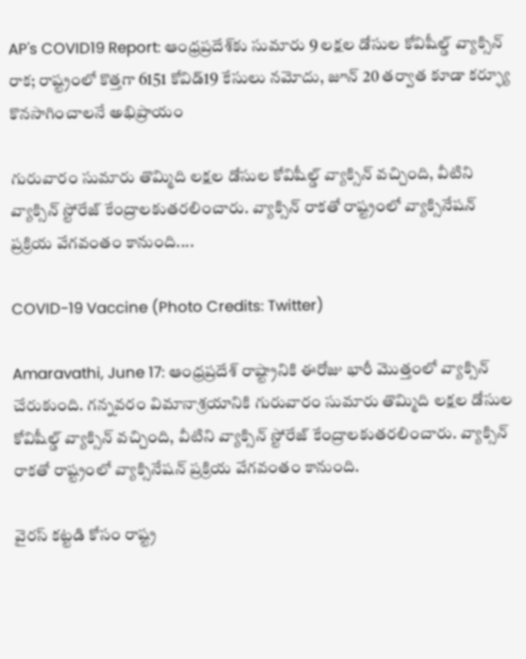AP's COVID19 Report: ఆంధ్రప్రదేశ్‌కు సుమారు 9 లక్షల డోసుల కోవిషీల్డ్ వ్యాక్సిన్ రాక; రాష్ట్రంలో కొత్తగా 6151 కోవిడ్19 కేసులు నమోదు, జూన్ 20 తర్వాత కూడా కర్ఫ్యూ కొనసాగించాలనే అభిప్రాయం

గురువారం సుమారు తొమ్మిది లక్షల డోసుల కోవిషీల్డ్ వ్యాక్సిన్ వచ్చింది, వీటిని వ్యాక్సిన్ స్టోరేజ్ కేంద్రాలకుతరలించారు. వ్యాక్సిన్ రాకతో రాష్ట్రంలో వ్యాక్సినేషన్ ప్రక్రియ వేగవంతం కానుంది....

COVID-19 Vaccine (Photo Credits: Twitter)

Amaravathi, June 17: ఆంధ్రప్రదేశ్‌ రాష్ట్రానికి ఈరోజు భారీ మొత్తంలో వ్యాక్సిన్ చేరుకుంది. గన్నవరం విమానాశ్రయానికి గురువారం సుమారు తొమ్మిది లక్షల డోసుల కోవిషీల్డ్ వ్యాక్సిన్ వచ్చింది, వీటిని వ్యాక్సిన్ స్టోరేజ్ కేంద్రాలకుతరలించారు. వ్యాక్సిన్ రాకతో రాష్ట్రంలో వ్యాక్సినేషన్ ప్రక్రియ వేగవంతం కానుంది.

వైరస్ కట్టడి కోసం రాష్ట్ర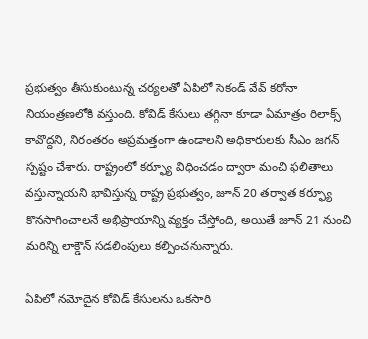ప్రభుత్వం తీసుకుంటున్న చర్యలతో ఏపిలో సెకండ్ వేవ్ కరోనా నియంత్రణలోకి వస్తుంది. కోవిడ్ కేసులు తగ్గినా కూడా ఏమాత్రం రిలాక్స్ కావొద్దని, నిరంతరం అప్రమత్తంగా ఉండాలని అధికారులకు సీఎం జగన్ స్పష్టం చేశారు. రాష్ట్రంలో కర్ఫ్యూ విధించడం ద్వారా మంచి ఫలితాలు వస్తున్నాయని భావిస్తున్న రాష్ట్ర ప్రభుత్వం, జూన్ 20 తర్వాత కర్ఫ్యూ కొనసాగించాలనే అభిప్రాయాన్ని వ్యక్తం చేస్తోంది, అయితే జూన్ 21 నుంచి మరిన్ని లాక్డౌన్ సడలింపులు కల్పించనున్నారు.

ఏపిలో నమోదైన కోవిడ్ కేసులను ఒకసారి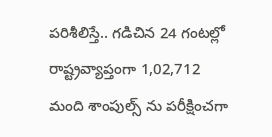పరిశీలిస్తే.. గడిచిన 24 గంటల్లో రాష్ట్రవ్యాప్తంగా 1,02,712 మంది శాంపుల్స్ ను పరీక్షించగా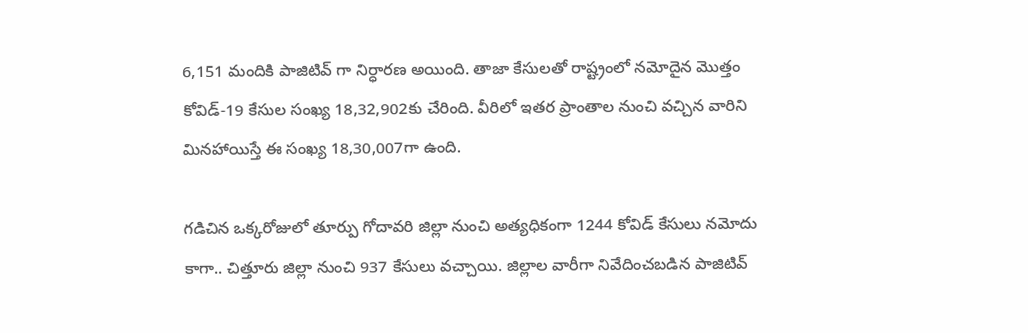6,151 మందికి పాజిటివ్ గా నిర్ధారణ అయింది. తాజా కేసులతో రాష్ట్రంలో నమోదైన మొత్తం కోవిడ్-19 కేసుల సంఖ్య 18,32,902కు చేరింది. వీరిలో ఇతర ప్రాంతాల నుంచి వచ్చిన వారిని మినహాయిస్తే ఈ సంఖ్య 18,30,007గా ఉంది.

గడిచిన ఒక్కరోజులో తూర్పు గోదావరి జిల్లా నుంచి అత్యధికంగా 1244 కోవిడ్ కేసులు నమోదు కాగా.. చిత్తూరు జిల్లా నుంచి 937 కేసులు వచ్చాయి. జిల్లాల వారీగా నివేదించబడిన పాజిటివ్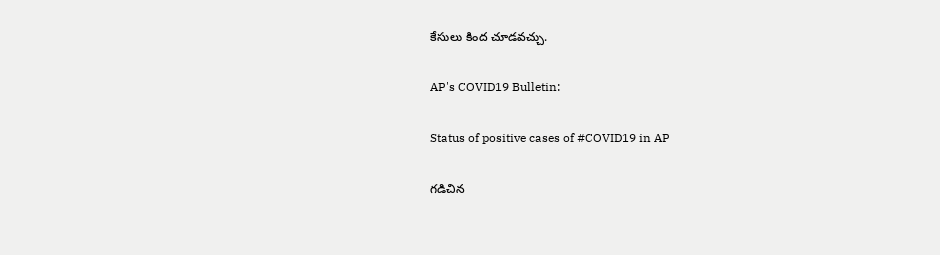కేసులు కింద చూడవచ్చు.

AP's COVID19 Bulletin:

Status of positive cases of #COVID19 in AP

గడిచిన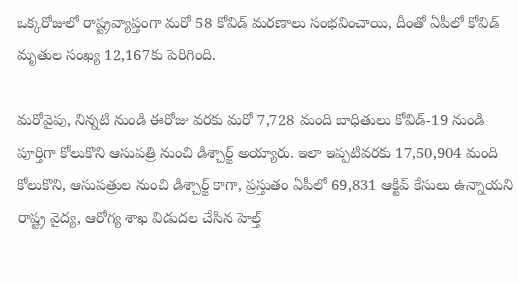ఒక్కరోజులో రాష్ట్రవ్యాప్తంగా మరో 58 కోవిడ్ మరణాలు సంభవించాయి, దీంతో ఏపీలో కోవిడ్ మృతుల సంఖ్య 12,167కు పెరిగింది.

మరోవైపు, నిన్నటి నుండి ఈరోజు వరకు మరో 7,728 మంది బాధితులు కోవిడ్-19 నుండి పూర్తిగా కోలుకొని ఆసుపత్రి నుంచి డిశ్చార్జ్ అయ్యారు. ఇలా ఇప్పటివరకు 17,50,904 మంది కోలుకొని, ఆసుపత్రుల నుంచి డిశ్చార్జ్ కాగా, ప్రస్తుతం ఏపీలో 69,831 ఆక్టివ్ కేసులు ఉన్నాయని రాష్ట్ర వైద్య, ఆరోగ్య శాఖ విడుదల చేసిన హెల్త్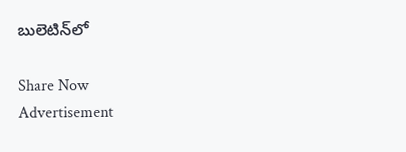బులెటిన్‌లో

Share Now
Advertisement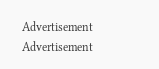Advertisement
Advertisement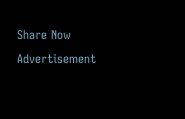Share Now
Advertisement